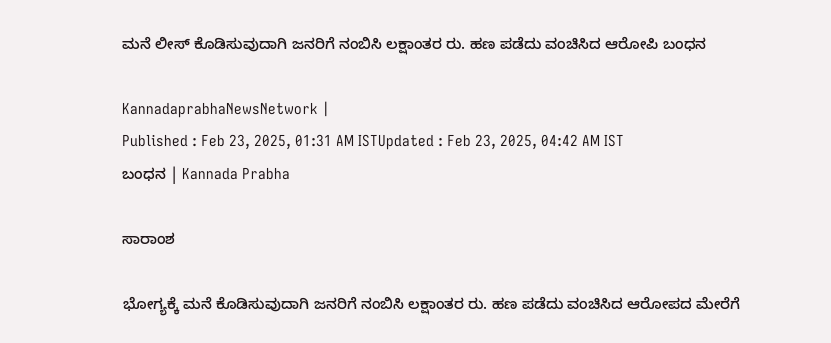ಮನೆ ಲೀಸ್‌ ಕೊಡಿಸುವುದಾಗಿ ಜನರಿಗೆ ನಂಬಿಸಿ ಲಕ್ಷಾಂತರ ರು. ಹಣ ಪಡೆದು ವಂಚಿಸಿದ ಆರೋಪಿ ಬಂಧನ

KannadaprabhaNewsNetwork |
Published : Feb 23, 2025, 01:31 AM ISTUpdated : Feb 23, 2025, 04:42 AM IST
ಬಂಧನ | Kannada Prabha

ಸಾರಾಂಶ

ಭೋಗ್ಯಕ್ಕೆ ಮನೆ ಕೊಡಿಸುವುದಾಗಿ ಜನರಿಗೆ ನಂಬಿಸಿ ಲಕ್ಷಾಂತರ ರು. ಹಣ ಪಡೆದು ವಂಚಿಸಿದ ಆರೋಪದ ಮೇರೆಗೆ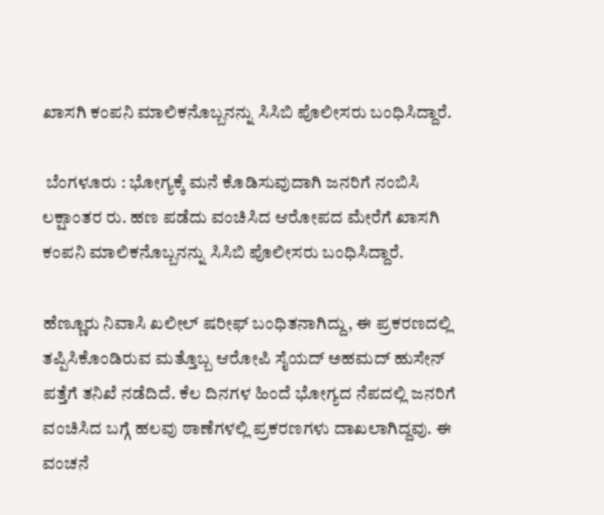ಖಾಸಗಿ ಕಂಪನಿ ಮಾಲಿಕನೊಬ್ಬನನ್ನು ಸಿಸಿಬಿ ಪೊಲೀಸರು ಬಂಧಿಸಿದ್ದಾರೆ.

 ಬೆಂಗಳೂರು : ಭೋಗ್ಯಕ್ಕೆ ಮನೆ ಕೊಡಿಸುವುದಾಗಿ ಜನರಿಗೆ ನಂಬಿಸಿ ಲಕ್ಷಾಂತರ ರು. ಹಣ ಪಡೆದು ವಂಚಿಸಿದ ಆರೋಪದ ಮೇರೆಗೆ ಖಾಸಗಿ ಕಂಪನಿ ಮಾಲಿಕನೊಬ್ಬನನ್ನು ಸಿಸಿಬಿ ಪೊಲೀಸರು ಬಂಧಿಸಿದ್ದಾರೆ.

ಹೆಣ್ಣೂರು ನಿವಾಸಿ ಖಲೀಲ್ ಷರೀಫ್ ಬಂಧಿತನಾಗಿದ್ದು, ಈ ಪ್ರಕರಣದಲ್ಲಿ ತಪ್ಪಿಸಿಕೊಂಡಿರುವ ಮತ್ತೊಬ್ಬ ಆರೋಪಿ ಸೈಯದ್ ಅಹಮದ್‌ ಹುಸೇನ್‌ ಪತ್ತೆಗೆ ತನಿಖೆ ನಡೆದಿದೆ. ಕೆಲ ದಿನಗಳ ಹಿಂದೆ ಭೋಗ್ಯದ ನೆಪದಲ್ಲಿ ಜನರಿಗೆ ವಂಚಿಸಿದ ಬಗ್ಗೆ ಹಲವು ಠಾಣೆಗಳಲ್ಲಿ ಪ್ರಕರಣಗಳು ದಾಖಲಾಗಿದ್ದವು. ಈ ವಂಚನೆ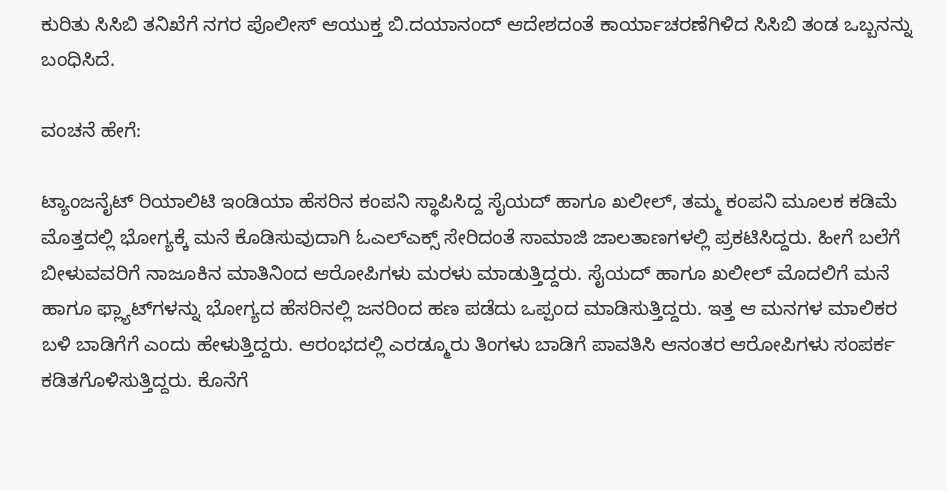ಕುರಿತು ಸಿಸಿಬಿ ತನಿಖೆಗೆ ನಗರ ಪೊಲೀಸ್ ಆಯುಕ್ತ ಬಿ.ದಯಾನಂದ್ ಆದೇಶದಂತೆ ಕಾರ್ಯಾಚರಣೆಗಿಳಿದ ಸಿಸಿಬಿ ತಂಡ ಒಬ್ಬನನ್ನು ಬಂಧಿಸಿದೆ.

ವಂಚನೆ ಹೇಗೆ:

ಟ್ಯಾಂಜನೈಟ್ ರಿಯಾಲಿಟಿ ಇಂಡಿಯಾ ಹೆಸರಿನ ಕಂಪನಿ ಸ್ಥಾಪಿಸಿದ್ದ ಸೈಯದ್ ಹಾಗೂ ಖಲೀಲ್‌, ತಮ್ಮ ಕಂಪನಿ ಮೂಲಕ ಕಡಿಮೆ ಮೊತ್ತದಲ್ಲಿ ಭೋಗ್ಯಕ್ಕೆ ಮನೆ ಕೊಡಿಸುವುದಾಗಿ ಓಎಲ್‌ಎಕ್ಸ್‌ ಸೇರಿದಂತೆ ಸಾಮಾಜಿ ಜಾಲತಾಣಗಳಲ್ಲಿ ಪ್ರಕಟಿಸಿದ್ದರು. ಹೀಗೆ ಬಲೆಗೆ ಬೀಳುವವರಿಗೆ ನಾಜೂಕಿನ ಮಾತಿನಿಂದ ಆರೋಪಿಗಳು ಮರಳು ಮಾಡುತ್ತಿದ್ದರು. ಸೈಯದ್ ಹಾಗೂ ಖಲೀಲ್‌ ಮೊದಲಿಗೆ ಮನೆ ಹಾಗೂ ಫ್ಲ್ಯಾಟ್‌ಗಳನ್ನು ಭೋಗ್ಯದ ಹೆಸರಿನಲ್ಲಿ ಜನರಿಂದ ಹಣ ಪಡೆದು ಒಪ್ಪಂದ ಮಾಡಿಸುತ್ತಿದ್ದರು. ಇತ್ತ ಆ ಮನಗಳ ಮಾಲಿಕರ ಬಳಿ ಬಾಡಿಗೆಗೆ ಎಂದು ಹೇಳುತ್ತಿದ್ದರು. ಆರಂಭದಲ್ಲಿ ಎರಡ್ಮೂರು ತಿಂಗಳು ಬಾಡಿಗೆ ಪಾವತಿಸಿ ಆನಂತರ ಆರೋಪಿಗಳು ಸಂಪರ್ಕ ಕಡಿತಗೊಳಿಸುತ್ತಿದ್ದರು. ಕೊನೆಗೆ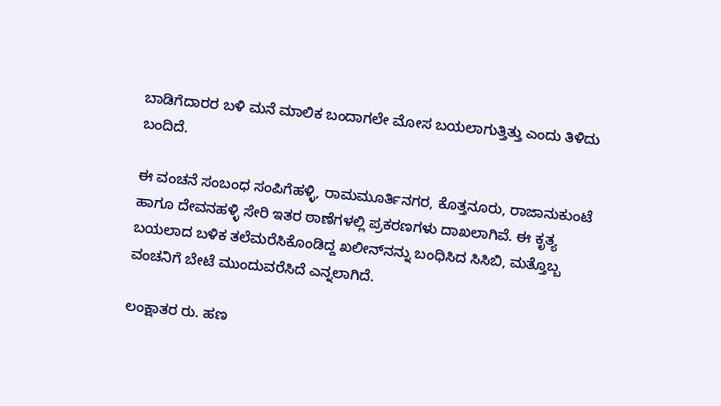ಬಾಡಿಗೆದಾರರ ಬಳಿ ಮನೆ ಮಾಲಿಕ ಬಂದಾಗಲೇ ಮೋಸ ಬಯಲಾಗುತ್ತಿತ್ತು ಎಂದು ತಿಳಿದು ಬಂದಿದೆ.

ಈ ವಂಚನೆ ಸಂಬಂಧ ಸಂಪಿಗೆಹಳ್ಳಿ, ರಾಮಮೂರ್ತಿನಗರ, ಕೊತ್ತನೂರು, ರಾಜಾನುಕುಂಟೆ ಹಾಗೂ ದೇವನಹಳ್ಳಿ ಸೇರಿ ಇತರ ಠಾಣೆಗಳಲ್ಲಿ ಪ್ರಕರಣಗಳು ದಾಖಲಾಗಿವೆ. ಈ ಕೃತ್ಯ ಬಯಲಾದ ಬಳಿಕ ತಲೆಮರೆಸಿಕೊಂಡಿದ್ದ ಖಲೀನ್‌ನನ್ನು ಬಂಧಿಸಿದ ಸಿಸಿಬಿ, ಮತ್ತೊಬ್ಬ ವಂಚನಿಗೆ ಬೇಟೆ ಮುಂದುವರೆಸಿದೆ ಎನ್ನಲಾಗಿದೆ.

ಲಂಕ್ಷಾತರ ರು. ಹಣ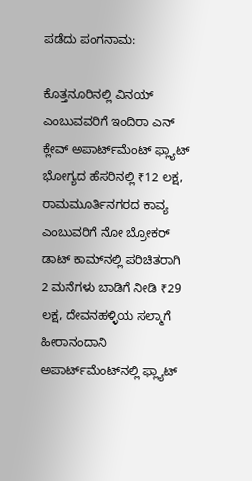ಪಡೆದು ಪಂಗನಾಮ:

ಕೊತ್ತನೂರಿನಲ್ಲಿ ವಿನಯ್‌ ಎಂಬುವವರಿಗೆ ಇಂದಿರಾ ಎನ್ ಕ್ಲೇವ್ ಅಪಾರ್ಟ್‌ಮೆಂಟ್‌ ಫ್ಲ್ಯಾಟ್‌ ಭೋಗ್ಯದ ಹೆಸರಿನಲ್ಲಿ ₹12 ಲಕ್ಷ, ರಾಮಮೂರ್ತಿನಗರದ ಕಾವ್ಯ ಎಂಬುವರಿಗೆ ನೋ ಬ್ರೋಕರ್ ಡಾಟ್ ಕಾಮ್‌ನಲ್ಲಿ ಪರಿಚಿತರಾಗಿ 2 ಮನೆಗಳು ಬಾಡಿಗೆ ನೀಡಿ ₹29 ಲಕ್ಷ, ದೇವನಹಳ್ಳಿಯ ಸಲ್ಮಾಗೆ ಹೀರಾನಂದಾನಿ ಅಪಾರ್ಟ್‌ಮೆಂಟ್‌ನಲ್ಲಿ ಫ್ಲ್ಯಾಟ್‌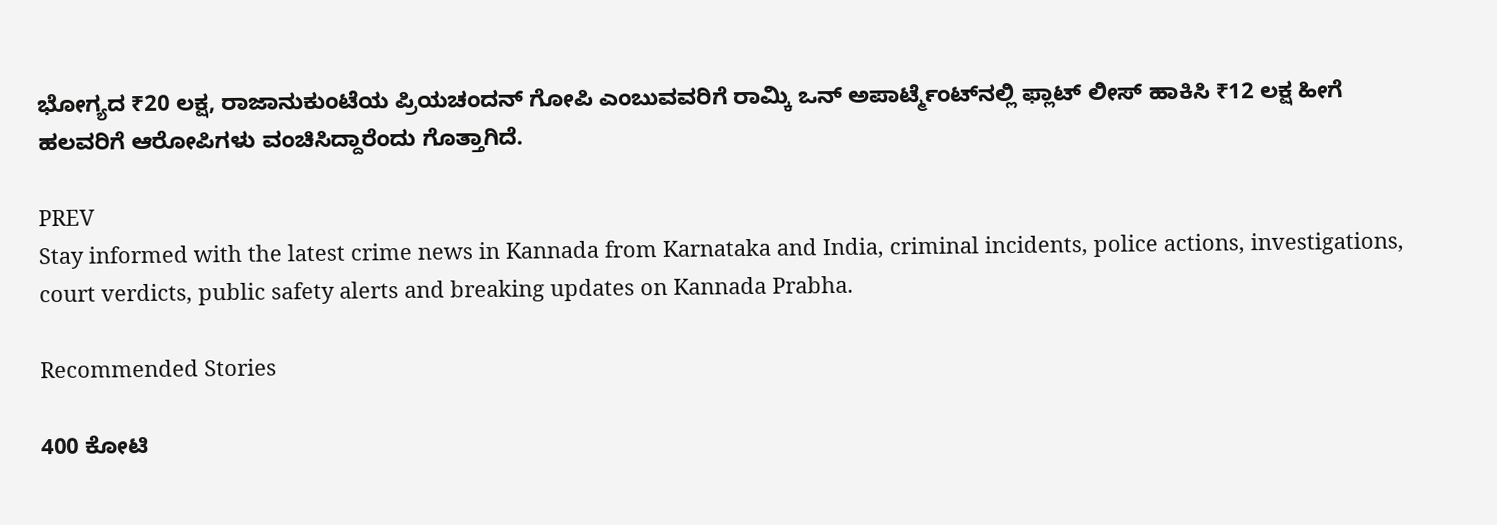ಭೋಗ್ಯದ ₹20 ಲಕ್ಷ, ರಾಜಾನುಕುಂಟೆಯ ಪ್ರಿಯಚಂದನ್ ಗೋಪಿ ಎಂಬುವವರಿಗೆ ರಾಮ್ಕಿ ಒನ್ ಅಪಾರ್ಟ್ಮೆಂಟ್‌ನಲ್ಲಿ ಫ್ಲಾಟ್ ಲೀಸ್ ಹಾಕಿಸಿ ₹12 ಲಕ್ಷ ಹೀಗೆ ಹಲವರಿಗೆ ಆರೋಪಿಗಳು ವಂಚಿಸಿದ್ದಾರೆಂದು ಗೊತ್ತಾಗಿದೆ.

PREV
Stay informed with the latest crime news in Kannada from Karnataka and India, criminal incidents, police actions, investigations, court verdicts, public safety alerts and breaking updates on Kannada Prabha.

Recommended Stories

400 ಕೋಟಿ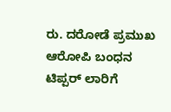ರು. ದರೋಡೆ ಪ್ರಮುಖ ಆರೋಪಿ ಬಂಧನ
ಟಿಪ್ಪರ್ ಲಾರಿಗೆ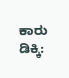ಕಾರು ಡಿಕ್ಕಿ: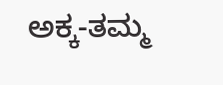ಅಕ್ಕ-ತಮ್ಮ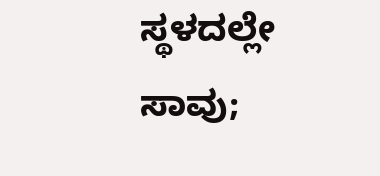ಸ್ಥಳದಲ್ಲೇ ಸಾವು;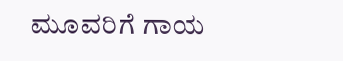ಮೂವರಿಗೆ ಗಾಯ